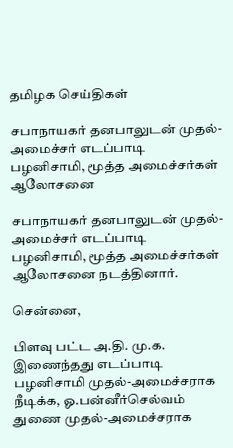தமிழக செய்திகள்

சபாநாயகர் தனபாலுடன் முதல்-அமைச்சர் எடப்பாடி பழனிசாமி, மூத்த அமைச்சர்கள் ஆலோசனை

சபாநாயகர் தனபாலுடன் முதல்-அமைச்சர் எடப்பாடி பழனிசாமி, மூத்த அமைச்சர்கள் ஆலோசனை நடத்தினார்.

சென்னை,

பிளவு பட்ட அ.தி. மு.க. இணைந்தது எடப்பாடி பழனிசாமி முதல்-அமைச்சராக நீடிக்க, ஓ.பன்னீர்செல்வம் துணை முதல்-அமைச்சராக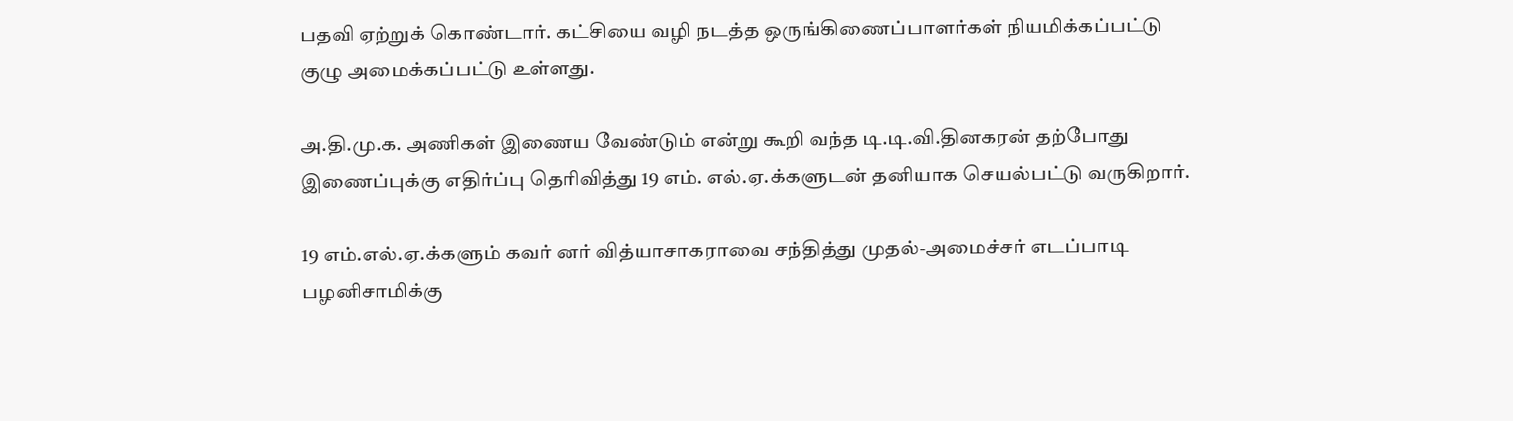பதவி ஏற்றுக் கொண்டார். கட்சியை வழி நடத்த ஒருங்கிணைப்பாளர்கள் நியமிக்கப்பட்டு குழு அமைக்கப்பட்டு உள்ளது.

அ.தி.மு.க. அணிகள் இணைய வேண்டும் என்று கூறி வந்த டி.டி.வி.தினகரன் தற்போது இணைப்புக்கு எதிர்ப்பு தெரிவித்து 19 எம். எல்.ஏ.க்களுடன் தனியாக செயல்பட்டு வருகிறார்.

19 எம்.எல்.ஏ.க்களும் கவர் னர் வித்யாசாகராவை சந்தித்து முதல்-அமைச்சர் எடப்பாடி பழனிசாமிக்கு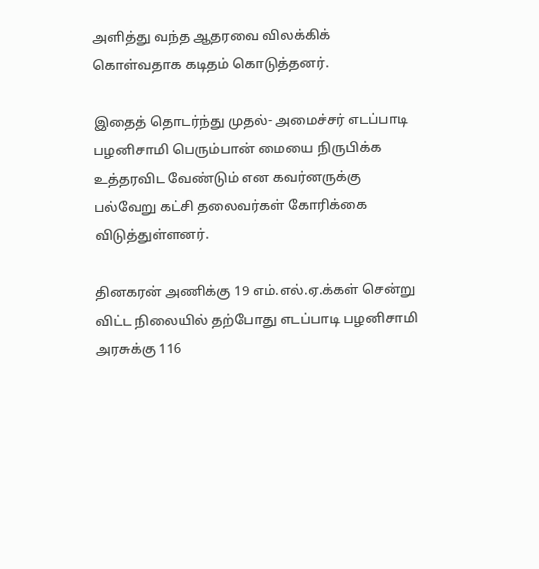அளித்து வந்த ஆதரவை விலக்கிக் கொள்வதாக கடிதம் கொடுத்தனர்.

இதைத் தொடர்ந்து முதல்- அமைச்சர் எடப்பாடி பழனிசாமி பெரும்பான் மையை நிருபிக்க உத்தரவிட வேண்டும் என கவர்னருக்கு பல்வேறு கட்சி தலைவர்கள் கோரிக்கை விடுத்துள்ளனர்.

தினகரன் அணிக்கு 19 எம்.எல்.ஏ.க்கள் சென்று விட்ட நிலையில் தற்போது எடப்பாடி பழனிசாமி அரசுக்கு 116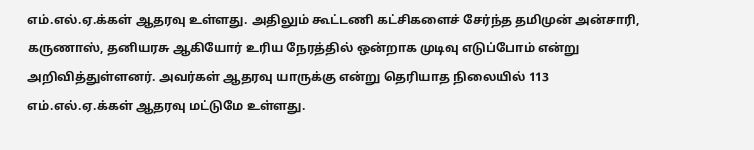எம்.எல்.ஏ.க்கள் ஆதரவு உள்ளது. அதிலும் கூட்டணி கட்சிகளைச் சேர்ந்த தமிமுன் அன்சாரி, கருணாஸ், தனியரசு ஆகியோர் உரிய நேரத்தில் ஒன்றாக முடிவு எடுப்போம் என்று அறிவித்துள்ளனர். அவர்கள் ஆதரவு யாருக்கு என்று தெரியாத நிலையில் 113 எம்.எல்.ஏ.க்கள் ஆதரவு மட்டுமே உள்ளது.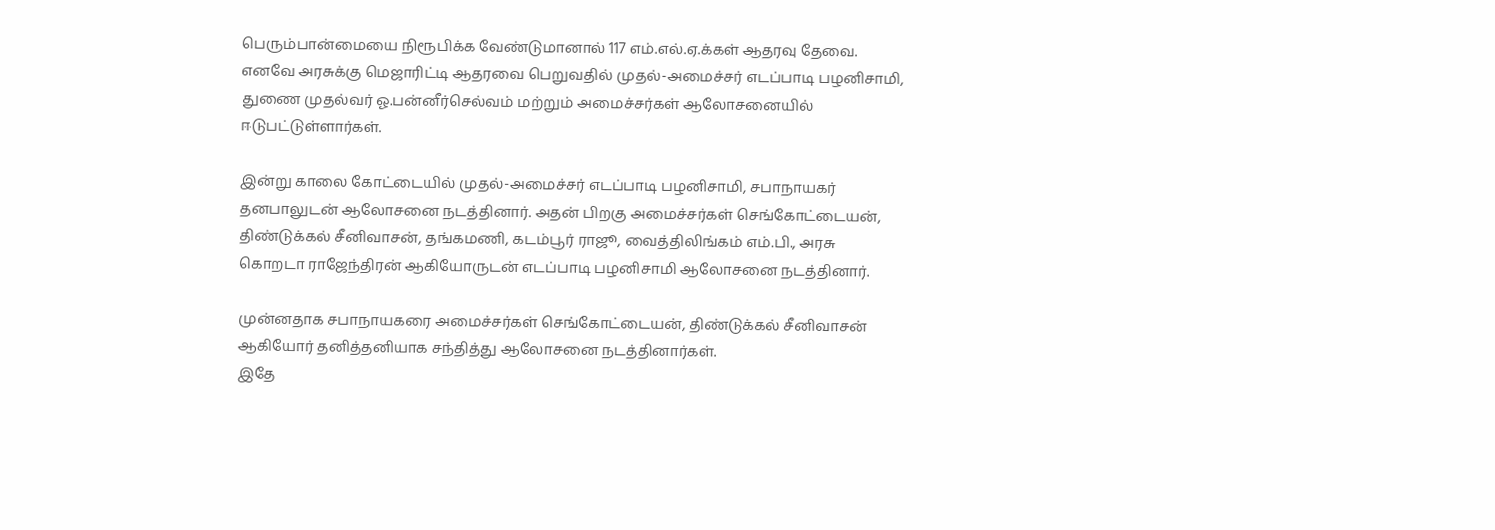பெரும்பான்மையை நிரூபிக்க வேண்டுமானால் 117 எம்.எல்.ஏ.க்கள் ஆதரவு தேவை. எனவே அரசுக்கு மெஜாரிட்டி ஆதரவை பெறுவதில் முதல்-அமைச்சர் எடப்பாடி பழனிசாமி, துணை முதல்வர் ஓ.பன்னீர்செல்வம் மற்றும் அமைச்சர்கள் ஆலோசனையில் ஈடுபட்டுள்ளார்கள்.

இன்று காலை கோட்டையில் முதல்-அமைச்சர் எடப்பாடி பழனிசாமி, சபாநாயகர் தனபாலுடன் ஆலோசனை நடத்தினார். அதன் பிறகு அமைச்சர்கள் செங்கோட்டையன், திண்டுக்கல் சீனிவாசன், தங்கமணி, கடம்பூர் ராஜூ, வைத்திலிங்கம் எம்.பி., அரசு கொறடா ராஜேந்திரன் ஆகியோருடன் எடப்பாடி பழனிசாமி ஆலோசனை நடத்தினார்.

முன்னதாக சபாநாயகரை அமைச்சர்கள் செங்கோட்டையன், திண்டுக்கல் சீனிவாசன் ஆகியோர் தனித்தனியாக சந்தித்து ஆலோசனை நடத்தினார்கள்.
இதே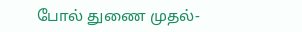போல் துணை முதல்-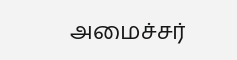அமைச்சர்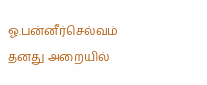ஓ.பன்னீர்செல்வம் தனது அறையில்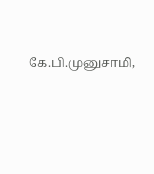கே.பி.முனுசாமி,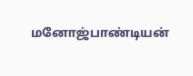மனோஜ்பாண்டியன்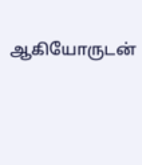ஆகியோருடன்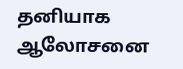தனியாக ஆலோசனை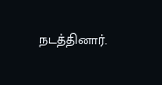நடத்தினார்.